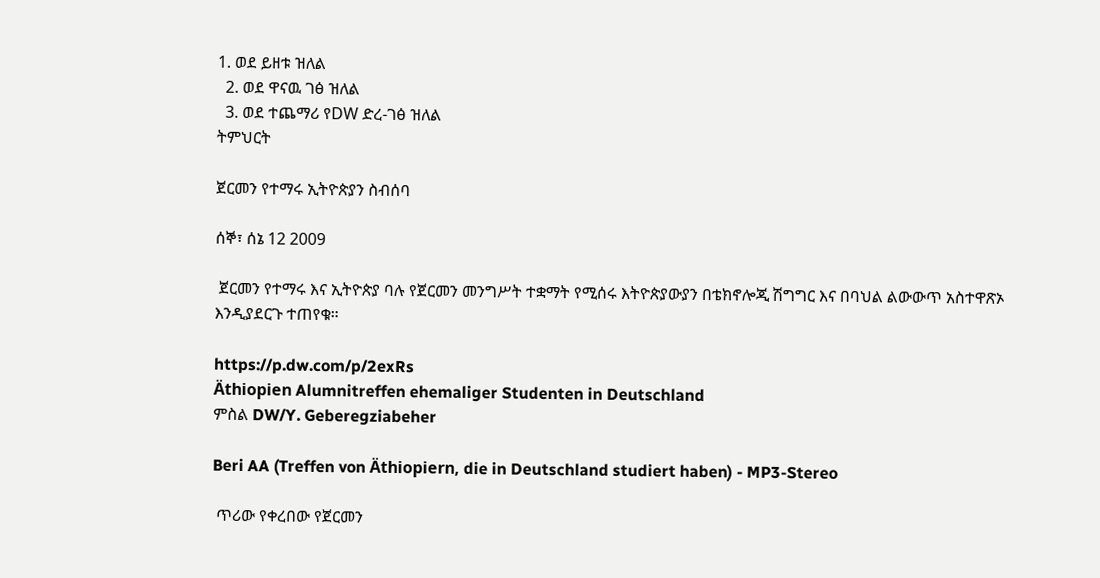1. ወደ ይዘቱ ዝለል
  2. ወደ ዋናዉ ገፅ ዝለል
  3. ወደ ተጨማሪ የDW ድረ-ገፅ ዝለል
ትምህርት

ጀርመን የተማሩ ኢትዮጵያን ስብሰባ

ሰኞ፣ ሰኔ 12 2009

 ጀርመን የተማሩ እና ኢትዮጵያ ባሉ የጀርመን መንግሥት ተቋማት የሚሰሩ እትዮጵያውያን በቴክኖሎጂ ሽግግር እና በባህል ልውውጥ አስተዋጽኦ እንዲያደርጉ ተጠየቁ።

https://p.dw.com/p/2exRs
Äthiopien Alumnitreffen ehemaliger Studenten in Deutschland
ምስል DW/Y. Geberegziabeher

Beri AA (Treffen von Äthiopiern, die in Deutschland studiert haben) - MP3-Stereo

 ጥሪው የቀረበው የጀርመን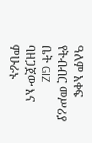ዓለም አቀፍ የትብብር መሥሪያ ቤት GIZ ባዘጋጀው እና ምሁራኑ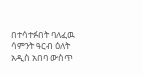በተሳተፉበት ባለፈዉ ሳምንት ዓርብ ዕለት አዲስ አበባ ውስጥ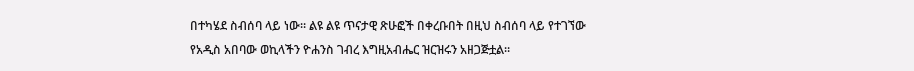በተካሄደ ስብሰባ ላይ ነው። ልዩ ልዩ ጥናታዊ ጽሁፎች በቀረቡበት በዚህ ስብሰባ ላይ የተገኘው የአዲስ አበባው ወኪላችን ዮሐንስ ገብረ እግዚአብሔር ዝርዝሩን አዘጋጅቷል።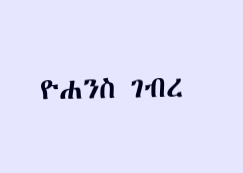ዮሐንስ ገብረ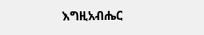እግዚአብሔር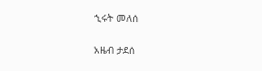ኂሩት መለሰ

አዜብ ታደሰ